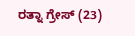ರತ್ನಾ ಗ್ರೇಸ್ (23)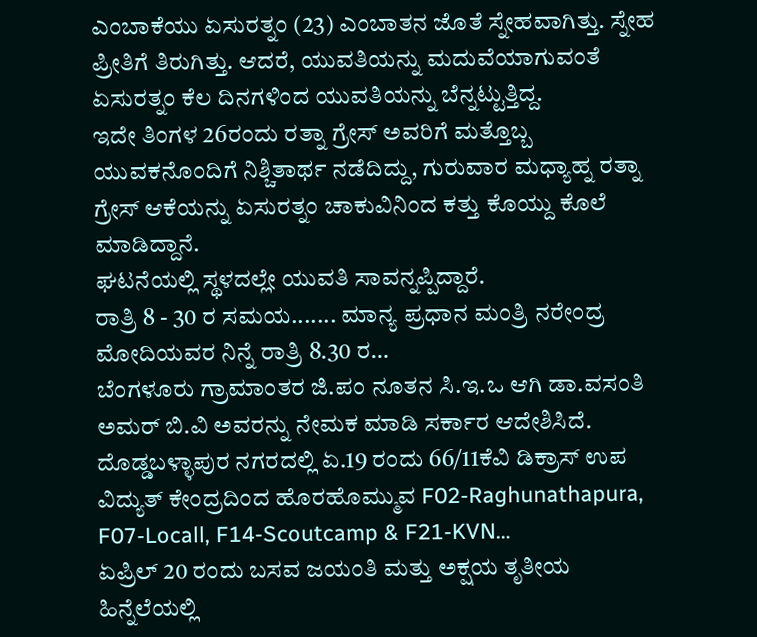ಎಂಬಾಕೆಯು ಏಸುರತ್ನಂ (23) ಎಂಬಾತನ ಜೊತೆ ಸ್ನೇಹವಾಗಿತ್ತು. ಸ್ನೇಹ ಪ್ರೀತಿಗೆ ತಿರುಗಿತ್ತು. ಆದರೆ, ಯುವತಿಯನ್ನು ಮದುವೆಯಾಗುವಂತೆ ಏಸುರತ್ನಂ ಕೆಲ ದಿನಗಳಿಂದ ಯುವತಿಯನ್ನು ಬೆನ್ನಟ್ಟುತ್ತಿದ್ದ.
ಇದೇ ತಿಂಗಳ 26ರಂದು ರತ್ನಾ ಗ್ರೇಸ್ ಅವರಿಗೆ ಮತ್ತೊಬ್ಬ ಯುವಕನೊಂದಿಗೆ ನಿಶ್ಚಿತಾರ್ಥ ನಡೆದಿದ್ದು, ಗುರುವಾರ ಮಧ್ಯಾಹ್ನ ರತ್ನಾ ಗ್ರೇಸ್ ಆಕೆಯನ್ನು ಏಸುರತ್ನಂ ಚಾಕುವಿನಿಂದ ಕತ್ತು ಕೊಯ್ದು ಕೊಲೆ ಮಾಡಿದ್ದಾನೆ.
ಘಟನೆಯಲ್ಲಿ ಸ್ಥಳದಲ್ಲೇ ಯುವತಿ ಸಾವನ್ನಪ್ಪಿದ್ದಾರೆ.
ರಾತ್ರಿ 8 - 30 ರ ಸಮಯ....... ಮಾನ್ಯ ಪ್ರಧಾನ ಮಂತ್ರಿ ನರೇಂದ್ರ ಮೋದಿಯವರ ನಿನ್ನೆ ರಾತ್ರಿ 8.30 ರ…
ಬೆಂಗಳೂರು ಗ್ರಾಮಾಂತರ ಜಿ.ಪಂ ನೂತನ ಸಿ.ಇ.ಒ ಆಗಿ ಡಾ.ವಸಂತಿ ಅಮರ್ ಬಿ.ವಿ ಅವರನ್ನು ನೇಮಕ ಮಾಡಿ ಸರ್ಕಾರ ಆದೇಶಿಸಿದೆ.
ದೊಡ್ಡಬಳ್ಳಾಪುರ ನಗರದಲ್ಲಿ ಏ.19 ರಂದು 66/11ಕೆವಿ ಡಿಕ್ರಾಸ್ ಉಪ ವಿದ್ಯುತ್ ಕೇಂದ್ರದಿಂದ ಹೊರಹೊಮ್ಮುವ F02-Raghunathapura, F07-Locall, F14-Scoutcamp & F21-KVN…
ಏಪ್ರಿಲ್ 20 ರಂದು ಬಸವ ಜಯಂತಿ ಮತ್ತು ಅಕ್ಷಯ ತೃತೀಯ ಹಿನ್ನೆಲೆಯಲ್ಲಿ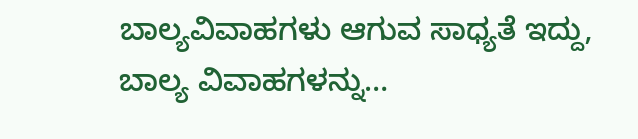ಬಾಲ್ಯವಿವಾಹಗಳು ಆಗುವ ಸಾಧ್ಯತೆ ಇದ್ದು, ಬಾಲ್ಯ ವಿವಾಹಗಳನ್ನು…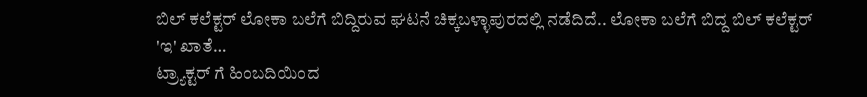ಬಿಲ್ ಕಲೆಕ್ಟರ್ ಲೋಕಾ ಬಲೆಗೆ ಬಿದ್ದಿರುವ ಘಟನೆ ಚಿಕ್ಕಬಳ್ಳಾಪುರದಲ್ಲಿ ನಡೆದಿದೆ.. ಲೋಕಾ ಬಲೆಗೆ ಬಿದ್ದ ಬಿಲ್ ಕಲೆಕ್ಟರ್ 'ಇ' ಖಾತೆ…
ಟ್ರ್ಯಾಕ್ಟರ್ ಗೆ ಹಿಂಬದಿಯಿಂದ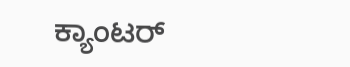ಕ್ಯಾಂಟರ್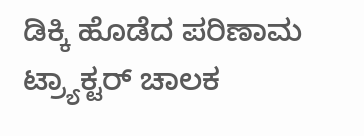ಡಿಕ್ಕಿ ಹೊಡೆದ ಪರಿಣಾಮ ಟ್ರ್ಯಾಕ್ಟರ್ ಚಾಲಕ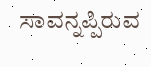ಸಾವನ್ನಪ್ಪಿರುವ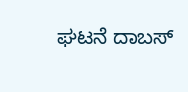ಘಟನೆ ದಾಬಸ್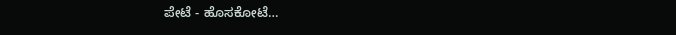ಪೇಟೆ - ಹೊಸಕೋಟೆ…